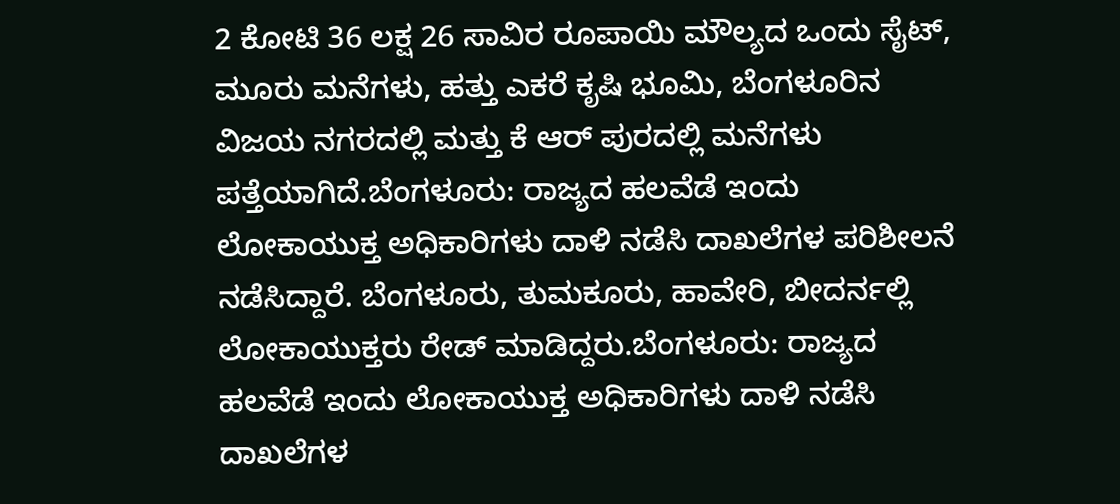2 ಕೋಟಿ 36 ಲಕ್ಷ 26 ಸಾವಿರ ರೂಪಾಯಿ ಮೌಲ್ಯದ ಒಂದು ಸೈಟ್, ಮೂರು ಮನೆಗಳು, ಹತ್ತು ಎಕರೆ ಕೃಷಿ ಭೂಮಿ, ಬೆಂಗಳೂರಿನ ವಿಜಯ ನಗರದಲ್ಲಿ ಮತ್ತು ಕೆ ಆರ್ ಪುರದಲ್ಲಿ ಮನೆಗಳು ಪತ್ತೆಯಾಗಿದೆ.ಬೆಂಗಳೂರು: ರಾಜ್ಯದ ಹಲವೆಡೆ ಇಂದು ಲೋಕಾಯುಕ್ತ ಅಧಿಕಾರಿಗಳು ದಾಳಿ ನಡೆಸಿ ದಾಖಲೆಗಳ ಪರಿಶೀಲನೆ ನಡೆಸಿದ್ದಾರೆ. ಬೆಂಗಳೂರು, ತುಮಕೂರು, ಹಾವೇರಿ, ಬೀದರ್ನಲ್ಲಿ ಲೋಕಾಯುಕ್ತರು ರೇಡ್ ಮಾಡಿದ್ದರು.ಬೆಂಗಳೂರು: ರಾಜ್ಯದ ಹಲವೆಡೆ ಇಂದು ಲೋಕಾಯುಕ್ತ ಅಧಿಕಾರಿಗಳು ದಾಳಿ ನಡೆಸಿ ದಾಖಲೆಗಳ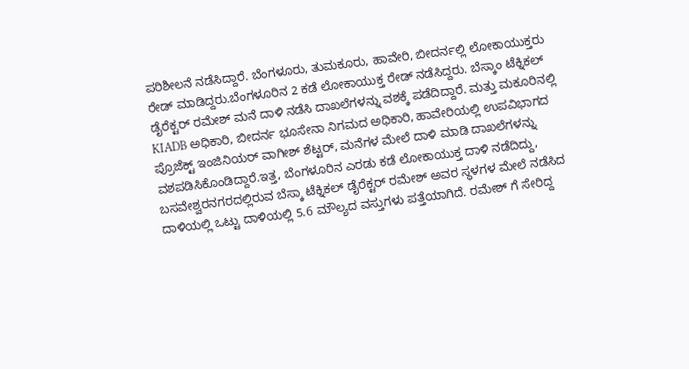ಪರಿಶೀಲನೆ ನಡೆಸಿದ್ದಾರೆ. ಬೆಂಗಳೂರು, ತುಮಕೂರು, ಹಾವೇರಿ, ಬೀದರ್ನಲ್ಲಿ ಲೋಕಾಯುಕ್ತರು ರೇಡ್ ಮಾಡಿದ್ದರು.ಬೆಂಗಳೂರಿನ 2 ಕಡೆ ಲೋಕಾಯುಕ್ತ ರೇಡ್ ನಡೆಸಿದ್ದರು. ಬೆಸ್ಕಾಂ ಟೆಕ್ನಿಕಲ್ ಡೈರೆಕ್ಟರ್ ರಮೇಶ್ ಮನೆ ದಾಳಿ ನಡೆಸಿ ದಾಖಲೆಗಳನ್ನು ವಶಕ್ಕೆ ಪಡೆದಿದ್ದಾರೆ. ಮತ್ತು ಮಕೂರಿನಲ್ಲಿ KIADB ಅಧಿಕಾರಿ, ಬೀದರ್ನ ಭೂಸೇನಾ ನಿಗಮದ ಅಧಿಕಾರಿ, ಹಾವೇರಿಯಲ್ಲಿ ಉಪವಿಭಾಗದ ಪ್ರೊಜೆಕ್ಟ್ ಇಂಜಿನಿಯರ್ ವಾಗೀಶ್ ಶೆಟ್ಟರ್, ಮನೆಗಳ ಮೇಲೆ ದಾಳಿ ಮಾಡಿ ದಾಖಲೆಗಳನ್ನು ವಶಪಡಿಸಿಕೊಂಡಿದ್ದಾರೆ.ಇತ್ತ, ಬೆಂಗಳೂರಿನ ಎರಡು ಕಡೆ ಲೋಕಾಯುಕ್ತ ದಾಳಿ ನಡೆದಿದ್ದು, ಬಸವೇಶ್ವರನಗರದಲ್ಲಿರುವ ಬೆಸ್ಕಾ ಟೆಕ್ನಿಕಲ್ ಡೈರೆಕ್ಟರ್ ರಮೇಶ್ ಅವರ ಸ್ಥಳಗಳ ಮೇಲೆ ನಡೆಸಿದ ದಾಳಿಯಲ್ಲಿ ಒಟ್ಟು ದಾಳಿಯಲ್ಲಿ 5.6 ಮೌಲ್ಯದ ವಸ್ತುಗಳು ಪತ್ತೆಯಾಗಿದೆ. ರಮೇಶ್ ಗೆ ಸೇರಿದ್ದ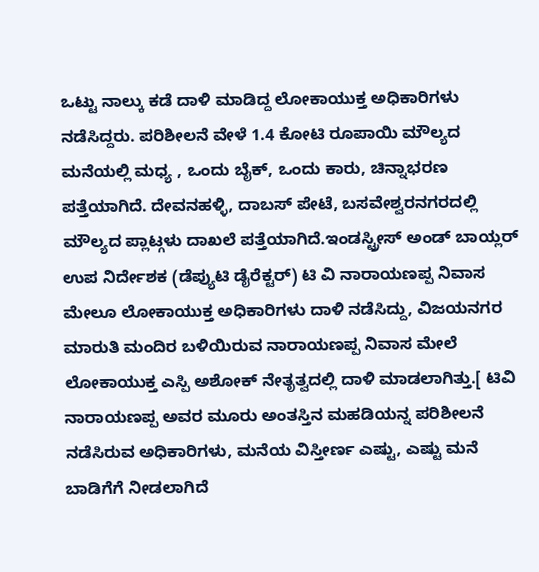ಒಟ್ಟು ನಾಲ್ಕು ಕಡೆ ದಾಳಿ ಮಾಡಿದ್ದ ಲೋಕಾಯುಕ್ತ ಅಧಿಕಾರಿಗಳು ನಡೆಸಿದ್ದರು. ಪರಿಶೀಲನೆ ವೇಳೆ 1.4 ಕೋಟಿ ರೂಪಾಯಿ ಮೌಲ್ಯದ ಮನೆಯಲ್ಲಿ ಮಧ್ಯ , ಒಂದು ಬೈಕ್, ಒಂದು ಕಾರು, ಚಿನ್ನಾಭರಣ ಪತ್ತೆಯಾಗಿದೆ. ದೇವನಹಳ್ಳಿ, ದಾಬಸ್ ಪೇಟೆ, ಬಸವೇಶ್ವರನಗರದಲ್ಲಿ ಮೌಲ್ಯದ ಪ್ಲಾಟ್ಗಳು ದಾಖಲೆ ಪತ್ತೆಯಾಗಿದೆ.ಇಂಡಸ್ಟ್ರೀಸ್ ಅಂಡ್ ಬಾಯ್ಲರ್ ಉಪ ನಿರ್ದೇಶಕ (ಡೆಪ್ಯುಟಿ ಡೈರೆಕ್ಟರ್) ಟಿ ವಿ ನಾರಾಯಣಪ್ಪ ನಿವಾಸ ಮೇಲೂ ಲೋಕಾಯುಕ್ತ ಅಧಿಕಾರಿಗಳು ದಾಳಿ ನಡೆಸಿದ್ದು, ವಿಜಯನಗರ ಮಾರುತಿ ಮಂದಿರ ಬಳಿಯಿರುವ ನಾರಾಯಣಪ್ಪ ನಿವಾಸ ಮೇಲೆ ಲೋಕಾಯುಕ್ತ ಎಸ್ಪಿ ಅಶೋಕ್ ನೇತೃತ್ವದಲ್ಲಿ ದಾಳಿ ಮಾಡಲಾಗಿತ್ತು.[ ಟಿವಿ ನಾರಾಯಣಪ್ಪ ಅವರ ಮೂರು ಅಂತಸ್ತಿನ ಮಹಡಿಯನ್ನ ಪರಿಶೀಲನೆ ನಡೆಸಿರುವ ಅಧಿಕಾರಿಗಳು, ಮನೆಯ ವಿಸ್ತೀರ್ಣ ಎಷ್ಟು, ಎಷ್ಟು ಮನೆ ಬಾಡಿಗೆಗೆ ನೀಡಲಾಗಿದೆ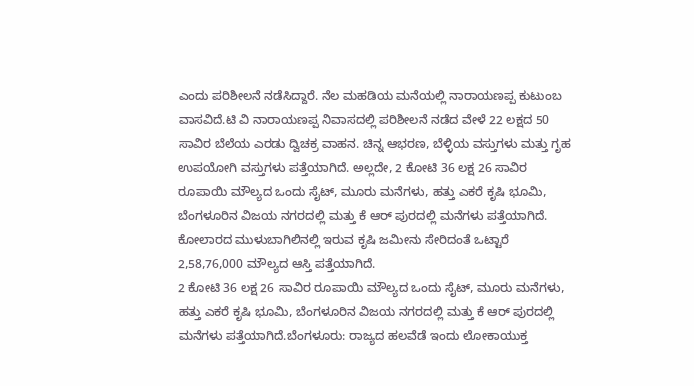ಎಂದು ಪರಿಶೀಲನೆ ನಡೆಸಿದ್ದಾರೆ. ನೆಲ ಮಹಡಿಯ ಮನೆಯಲ್ಲಿ ನಾರಾಯಣಪ್ಪ ಕುಟುಂಬ ವಾಸವಿದೆ.ಟಿ ವಿ ನಾರಾಯಣಪ್ಪ ನಿವಾಸದಲ್ಲಿ ಪರಿಶೀಲನೆ ನಡೆದ ವೇಳೆ 22 ಲಕ್ಷದ 50 ಸಾವಿರ ಬೆಲೆಯ ಎರಡು ದ್ವಿಚಕ್ರ ವಾಹನ. ಚಿನ್ನ ಆಭರಣ, ಬೆಳ್ಳಿಯ ವಸ್ತುಗಳು ಮತ್ತು ಗೃಹ ಉಪಯೋಗಿ ವಸ್ತುಗಳು ಪತ್ತೆಯಾಗಿದೆ. ಅಲ್ಲದೇ, 2 ಕೋಟಿ 36 ಲಕ್ಷ 26 ಸಾವಿರ ರೂಪಾಯಿ ಮೌಲ್ಯದ ಒಂದು ಸೈಟ್, ಮೂರು ಮನೆಗಳು, ಹತ್ತು ಎಕರೆ ಕೃಷಿ ಭೂಮಿ, ಬೆಂಗಳೂರಿನ ವಿಜಯ ನಗರದಲ್ಲಿ ಮತ್ತು ಕೆ ಆರ್ ಪುರದಲ್ಲಿ ಮನೆಗಳು ಪತ್ತೆಯಾಗಿದೆ. ಕೋಲಾರದ ಮುಳುಬಾಗಿಲಿನಲ್ಲಿ ಇರುವ ಕೃಷಿ ಜಮೀನು ಸೇರಿದಂತೆ ಒಟ್ಟಾರೆ 2,58,76,000 ಮೌಲ್ಯದ ಆಸ್ತಿ ಪತ್ತೆಯಾಗಿದೆ.
2 ಕೋಟಿ 36 ಲಕ್ಷ 26 ಸಾವಿರ ರೂಪಾಯಿ ಮೌಲ್ಯದ ಒಂದು ಸೈಟ್, ಮೂರು ಮನೆಗಳು, ಹತ್ತು ಎಕರೆ ಕೃಷಿ ಭೂಮಿ, ಬೆಂಗಳೂರಿನ ವಿಜಯ ನಗರದಲ್ಲಿ ಮತ್ತು ಕೆ ಆರ್ ಪುರದಲ್ಲಿ ಮನೆಗಳು ಪತ್ತೆಯಾಗಿದೆ.ಬೆಂಗಳೂರು: ರಾಜ್ಯದ ಹಲವೆಡೆ ಇಂದು ಲೋಕಾಯುಕ್ತ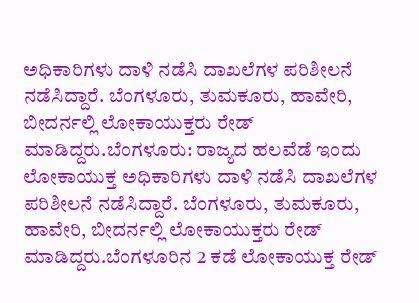ಅಧಿಕಾರಿಗಳು ದಾಳಿ ನಡೆಸಿ ದಾಖಲೆಗಳ ಪರಿಶೀಲನೆ ನಡೆಸಿದ್ದಾರೆ. ಬೆಂಗಳೂರು, ತುಮಕೂರು, ಹಾವೇರಿ, ಬೀದರ್ನಲ್ಲಿ ಲೋಕಾಯುಕ್ತರು ರೇಡ್ ಮಾಡಿದ್ದರು.ಬೆಂಗಳೂರು: ರಾಜ್ಯದ ಹಲವೆಡೆ ಇಂದು ಲೋಕಾಯುಕ್ತ ಅಧಿಕಾರಿಗಳು ದಾಳಿ ನಡೆಸಿ ದಾಖಲೆಗಳ ಪರಿಶೀಲನೆ ನಡೆಸಿದ್ದಾರೆ. ಬೆಂಗಳೂರು, ತುಮಕೂರು, ಹಾವೇರಿ, ಬೀದರ್ನಲ್ಲಿ ಲೋಕಾಯುಕ್ತರು ರೇಡ್ ಮಾಡಿದ್ದರು.ಬೆಂಗಳೂರಿನ 2 ಕಡೆ ಲೋಕಾಯುಕ್ತ ರೇಡ್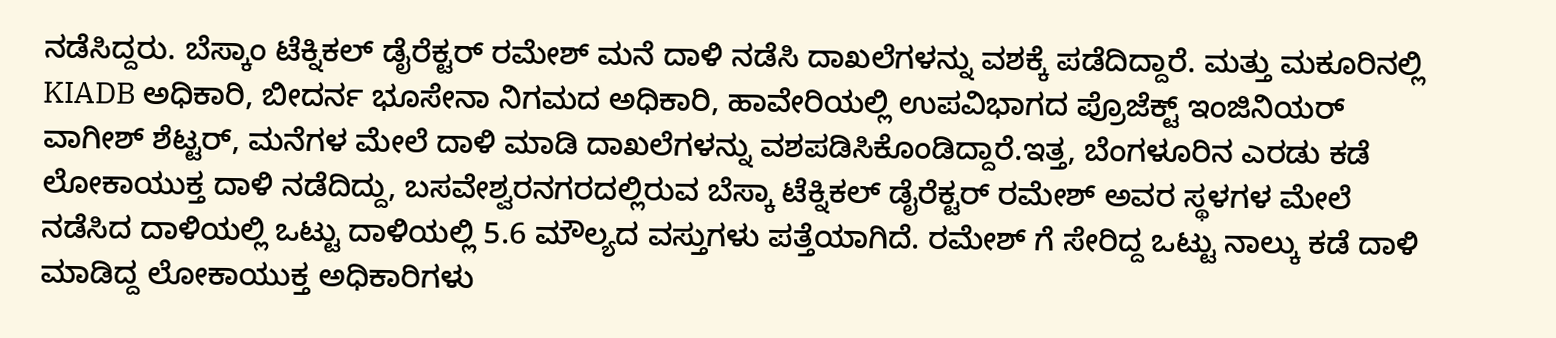ನಡೆಸಿದ್ದರು. ಬೆಸ್ಕಾಂ ಟೆಕ್ನಿಕಲ್ ಡೈರೆಕ್ಟರ್ ರಮೇಶ್ ಮನೆ ದಾಳಿ ನಡೆಸಿ ದಾಖಲೆಗಳನ್ನು ವಶಕ್ಕೆ ಪಡೆದಿದ್ದಾರೆ. ಮತ್ತು ಮಕೂರಿನಲ್ಲಿ KIADB ಅಧಿಕಾರಿ, ಬೀದರ್ನ ಭೂಸೇನಾ ನಿಗಮದ ಅಧಿಕಾರಿ, ಹಾವೇರಿಯಲ್ಲಿ ಉಪವಿಭಾಗದ ಪ್ರೊಜೆಕ್ಟ್ ಇಂಜಿನಿಯರ್ ವಾಗೀಶ್ ಶೆಟ್ಟರ್, ಮನೆಗಳ ಮೇಲೆ ದಾಳಿ ಮಾಡಿ ದಾಖಲೆಗಳನ್ನು ವಶಪಡಿಸಿಕೊಂಡಿದ್ದಾರೆ.ಇತ್ತ, ಬೆಂಗಳೂರಿನ ಎರಡು ಕಡೆ ಲೋಕಾಯುಕ್ತ ದಾಳಿ ನಡೆದಿದ್ದು, ಬಸವೇಶ್ವರನಗರದಲ್ಲಿರುವ ಬೆಸ್ಕಾ ಟೆಕ್ನಿಕಲ್ ಡೈರೆಕ್ಟರ್ ರಮೇಶ್ ಅವರ ಸ್ಥಳಗಳ ಮೇಲೆ ನಡೆಸಿದ ದಾಳಿಯಲ್ಲಿ ಒಟ್ಟು ದಾಳಿಯಲ್ಲಿ 5.6 ಮೌಲ್ಯದ ವಸ್ತುಗಳು ಪತ್ತೆಯಾಗಿದೆ. ರಮೇಶ್ ಗೆ ಸೇರಿದ್ದ ಒಟ್ಟು ನಾಲ್ಕು ಕಡೆ ದಾಳಿ ಮಾಡಿದ್ದ ಲೋಕಾಯುಕ್ತ ಅಧಿಕಾರಿಗಳು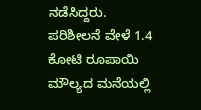ನಡೆಸಿದ್ದರು. ಪರಿಶೀಲನೆ ವೇಳೆ 1.4 ಕೋಟಿ ರೂಪಾಯಿ ಮೌಲ್ಯದ ಮನೆಯಲ್ಲಿ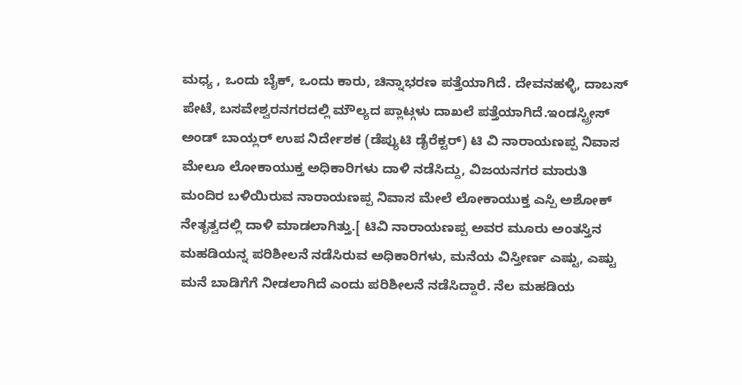ಮಧ್ಯ , ಒಂದು ಬೈಕ್, ಒಂದು ಕಾರು, ಚಿನ್ನಾಭರಣ ಪತ್ತೆಯಾಗಿದೆ. ದೇವನಹಳ್ಳಿ, ದಾಬಸ್ ಪೇಟೆ, ಬಸವೇಶ್ವರನಗರದಲ್ಲಿ ಮೌಲ್ಯದ ಪ್ಲಾಟ್ಗಳು ದಾಖಲೆ ಪತ್ತೆಯಾಗಿದೆ.ಇಂಡಸ್ಟ್ರೀಸ್ ಅಂಡ್ ಬಾಯ್ಲರ್ ಉಪ ನಿರ್ದೇಶಕ (ಡೆಪ್ಯುಟಿ ಡೈರೆಕ್ಟರ್) ಟಿ ವಿ ನಾರಾಯಣಪ್ಪ ನಿವಾಸ ಮೇಲೂ ಲೋಕಾಯುಕ್ತ ಅಧಿಕಾರಿಗಳು ದಾಳಿ ನಡೆಸಿದ್ದು, ವಿಜಯನಗರ ಮಾರುತಿ ಮಂದಿರ ಬಳಿಯಿರುವ ನಾರಾಯಣಪ್ಪ ನಿವಾಸ ಮೇಲೆ ಲೋಕಾಯುಕ್ತ ಎಸ್ಪಿ ಅಶೋಕ್ ನೇತೃತ್ವದಲ್ಲಿ ದಾಳಿ ಮಾಡಲಾಗಿತ್ತು.[ ಟಿವಿ ನಾರಾಯಣಪ್ಪ ಅವರ ಮೂರು ಅಂತಸ್ತಿನ ಮಹಡಿಯನ್ನ ಪರಿಶೀಲನೆ ನಡೆಸಿರುವ ಅಧಿಕಾರಿಗಳು, ಮನೆಯ ವಿಸ್ತೀರ್ಣ ಎಷ್ಟು, ಎಷ್ಟು ಮನೆ ಬಾಡಿಗೆಗೆ ನೀಡಲಾಗಿದೆ ಎಂದು ಪರಿಶೀಲನೆ ನಡೆಸಿದ್ದಾರೆ. ನೆಲ ಮಹಡಿಯ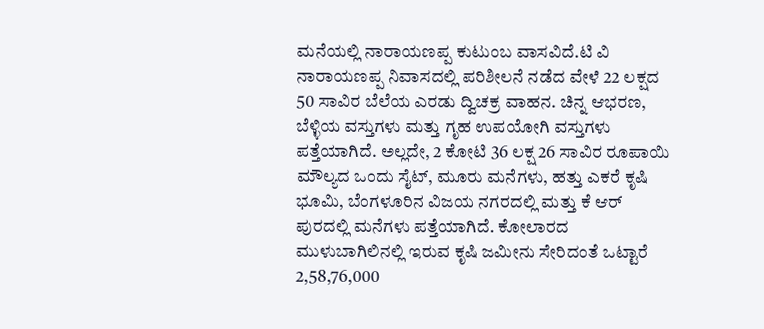ಮನೆಯಲ್ಲಿ ನಾರಾಯಣಪ್ಪ ಕುಟುಂಬ ವಾಸವಿದೆ.ಟಿ ವಿ ನಾರಾಯಣಪ್ಪ ನಿವಾಸದಲ್ಲಿ ಪರಿಶೀಲನೆ ನಡೆದ ವೇಳೆ 22 ಲಕ್ಷದ 50 ಸಾವಿರ ಬೆಲೆಯ ಎರಡು ದ್ವಿಚಕ್ರ ವಾಹನ. ಚಿನ್ನ ಆಭರಣ, ಬೆಳ್ಳಿಯ ವಸ್ತುಗಳು ಮತ್ತು ಗೃಹ ಉಪಯೋಗಿ ವಸ್ತುಗಳು ಪತ್ತೆಯಾಗಿದೆ. ಅಲ್ಲದೇ, 2 ಕೋಟಿ 36 ಲಕ್ಷ 26 ಸಾವಿರ ರೂಪಾಯಿ ಮೌಲ್ಯದ ಒಂದು ಸೈಟ್, ಮೂರು ಮನೆಗಳು, ಹತ್ತು ಎಕರೆ ಕೃಷಿ ಭೂಮಿ, ಬೆಂಗಳೂರಿನ ವಿಜಯ ನಗರದಲ್ಲಿ ಮತ್ತು ಕೆ ಆರ್ ಪುರದಲ್ಲಿ ಮನೆಗಳು ಪತ್ತೆಯಾಗಿದೆ. ಕೋಲಾರದ ಮುಳುಬಾಗಿಲಿನಲ್ಲಿ ಇರುವ ಕೃಷಿ ಜಮೀನು ಸೇರಿದಂತೆ ಒಟ್ಟಾರೆ 2,58,76,000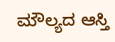ಮೌಲ್ಯದ ಆಸ್ತಿ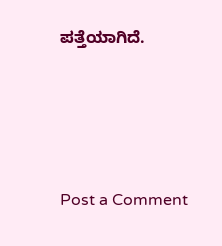ಪತ್ತೆಯಾಗಿದೆ.






Post a Comment